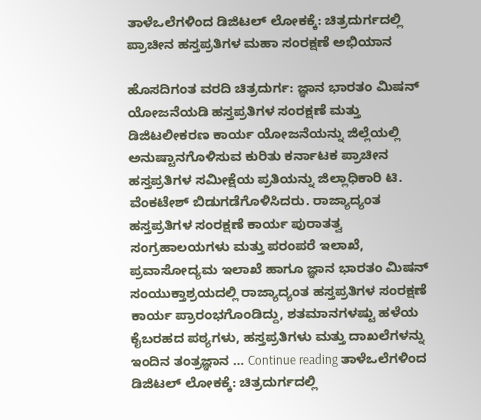ತಾಳೆಒಲೆಗಳಿಂದ ಡಿಜಿಟಲ್ ಲೋಕಕ್ಕೆ: ಚಿತ್ರದುರ್ಗದಲ್ಲಿ ಪ್ರಾಚೀನ ಹಸ್ತಪ್ರತಿಗಳ ಮಹಾ ಸಂರಕ್ಷಣೆ ಅಭಿಯಾನ

ಹೊಸದಿಗಂತ ವರದಿ ಚಿತ್ರದುರ್ಗ: ಜ್ಞಾನ ಭಾರತಂ ಮಿಷನ್ ಯೋಜನೆಯಡಿ ಹಸ್ತಪ್ರತಿಗಳ ಸಂರಕ್ಷಣೆ ಮತ್ತು ಡಿಜಿಟಲೀಕರಣ ಕಾರ್ಯ ಯೋಜನೆಯನ್ನು ಜಿಲ್ಲೆಯಲ್ಲಿ ಅನುಷ್ಟಾನಗೊಳಿಸುವ ಕುರಿತು ಕರ್ನಾಟಕ ಪ್ರಾಚೀನ ಹಸ್ತಪ್ರತಿಗಳ ಸಮೀಕ್ಷೆಯ ಪ್ರತಿಯನ್ನು ಜಿಲ್ಲಾಧಿಕಾರಿ ಟಿ. ವೆಂಕಟೇಶ್ ಬಿಡುಗಡೆಗೊಳಿಸಿದರು. ರಾಜ್ಯಾದ್ಯಂತ ಹಸ್ತಪ್ರತಿಗಳ ಸಂರಕ್ಷಣೆ ಕಾರ್ಯ ಪುರಾತತ್ವ ಸಂಗ್ರಹಾಲಯಗಳು ಮತ್ತು ಪರಂಪರೆ ಇಲಾಖೆ, ಪ್ರವಾಸೋದ್ಯಮ ಇಲಾಖೆ ಹಾಗೂ ಜ್ಞಾನ ಭಾರತಂ ಮಿಷನ್ ಸಂಯುಕ್ತಾಶ್ರಯದಲ್ಲಿ ರಾಜ್ಯಾದ್ಯಂತ ಹಸ್ತಪ್ರತಿಗಳ ಸಂರಕ್ಷಣೆ ಕಾರ್ಯ ಪ್ರಾರಂಭಗೊಂಡಿದ್ದು, ಶತಮಾನಗಳಷ್ಟು ಹಳೆಯ ಕೈಬರಹದ ಪಠ್ಯಗಳು, ಹಸ್ತಪ್ರತಿಗಳು ಮತ್ತು ದಾಖಲೆಗಳನ್ನು ಇಂದಿನ ತಂತ್ರಜ್ಞಾನ … Continue reading ತಾಳೆಒಲೆಗಳಿಂದ ಡಿಜಿಟಲ್ ಲೋಕಕ್ಕೆ: ಚಿತ್ರದುರ್ಗದಲ್ಲಿ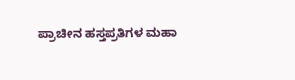ಪ್ರಾಚೀನ ಹಸ್ತಪ್ರತಿಗಳ ಮಹಾ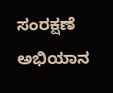ಸಂರಕ್ಷಣೆ ಅಭಿಯಾನ